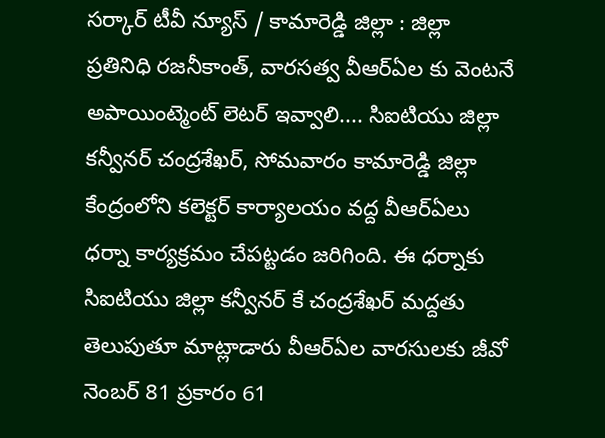సర్కార్ టీవీ న్యూస్ / కామారెడ్డి జిల్లా : జిల్లా ప్రతినిధి రజనీకాంత్, వారసత్వ వీఆర్ఏల కు వెంటనే అపాయింట్మెంట్ లెటర్ ఇవ్వాలి.... సిఐటియు జిల్లా కన్వీనర్ చంద్రశేఖర్, సోమవారం కామారెడ్డి జిల్లా కేంద్రంలోని కలెక్టర్ కార్యాలయం వద్ద వీఆర్ఏలు ధర్నా కార్యక్రమం చేపట్టడం జరిగింది. ఈ ధర్నాకు సిఐటియు జిల్లా కన్వీనర్ కే చంద్రశేఖర్ మద్దతు తెలుపుతూ మాట్లాడారు వీఆర్ఏల వారసులకు జీవో నెంబర్ 81 ప్రకారం 61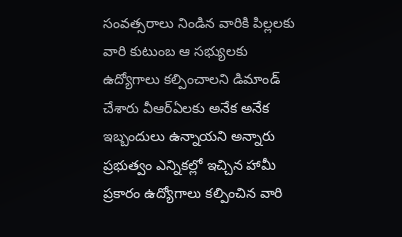సంవత్సరాలు నిండిన వారికి పిల్లలకు వారి కుటుంబ ఆ సభ్యులకు ఉద్యోగాలు కల్పించాలని డిమాండ్ చేశారు వీఆర్ఏలకు అనేక అనేక ఇబ్బందులు ఉన్నాయని అన్నారు ప్రభుత్వం ఎన్నికల్లో ఇచ్చిన హామీ ప్రకారం ఉద్యోగాలు కల్పించిన వారి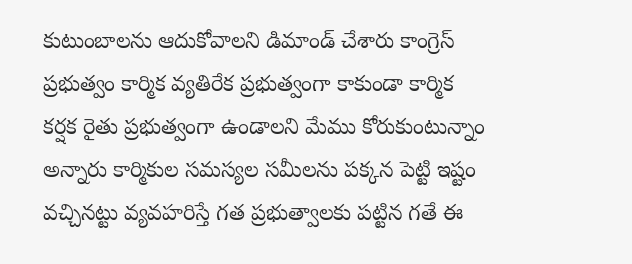కుటుంబాలను ఆదుకోవాలని డిమాండ్ చేశారు కాంగ్రెస్ ప్రభుత్వం కార్మిక వ్యతిరేక ప్రభుత్వంగా కాకుండా కార్మిక కర్షక రైతు ప్రభుత్వంగా ఉండాలని మేము కోరుకుంటున్నాం అన్నారు కార్మికుల సమస్యల సమీలను పక్కన పెట్టి ఇష్టం వచ్చినట్టు వ్యవహరిస్తే గత ప్రభుత్వాలకు పట్టిన గతే ఈ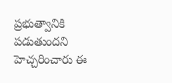ప్రభుత్వానికి పడుతుందని హెచ్చరించారు ఈ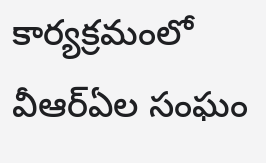కార్యక్రమంలో వీఆర్ఏల సంఘం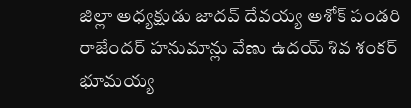జిల్లా అధ్యక్షుడు జాదవ్ దేవయ్య అశోక్ పండరి రాజేందర్ హనుమాన్లు వేణు ఉదయ్ శివ శంకర్ భూమయ్య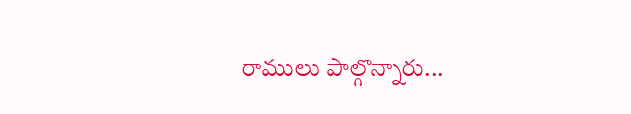రాములు పాల్గొన్నారు...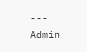---
Admin